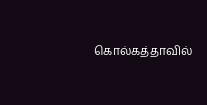கொல்கத்தாவில்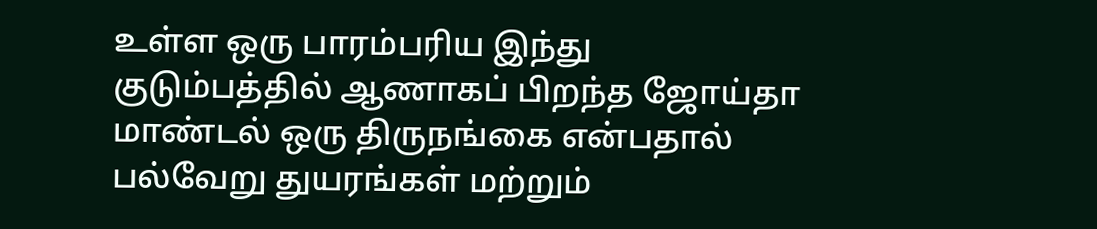உள்ள ஒரு பாரம்பரிய இந்து குடும்பத்தில் ஆணாகப் பிறந்த ஜோய்தா மாண்டல் ஒரு திருநங்கை என்பதால் பல்வேறு துயரங்கள் மற்றும்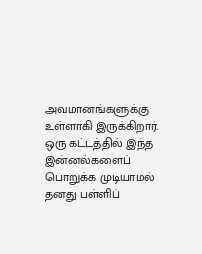அவமானங்களுக்கு உள்ளாகி இருக்கிறார். ஒரு கட்டத்தில் இந்த இன்னல்களைப் பொறுக்க முடியாமல் தனது பள்ளிப்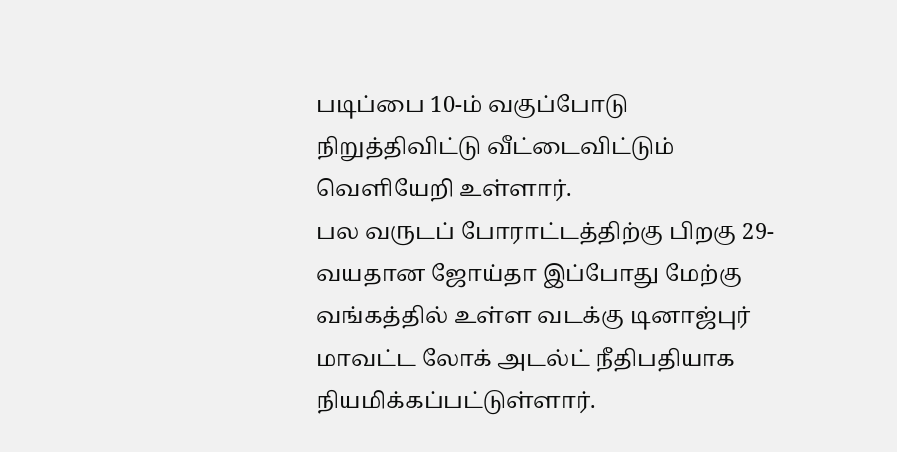படிப்பை 10-ம் வகுப்போடு நிறுத்திவிட்டு வீட்டைவிட்டும் வெளியேறி உள்ளார்.
பல வருடப் போராட்டத்திற்கு பிறகு 29-வயதான ஜோய்தா இப்போது மேற்கு வங்கத்தில் உள்ள வடக்கு டினாஜ்புர் மாவட்ட லோக் அடல்ட் நீதிபதியாக நியமிக்கப்பட்டுள்ளார்.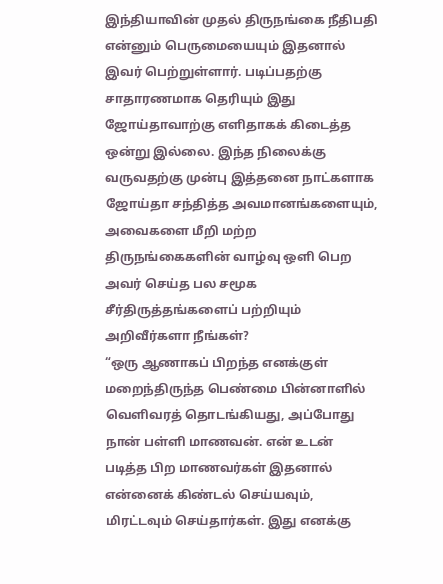இந்தியாவின் முதல் திருநங்கை நீதிபதி என்னும் பெருமையையும் இதனால் இவர் பெற்றுள்ளார். படிப்பதற்கு சாதாரணமாக தெரியும் இது ஜோய்தாவாற்கு எளிதாகக் கிடைத்த ஒன்று இல்லை. இந்த நிலைக்கு வருவதற்கு முன்பு இத்தனை நாட்களாக ஜோய்தா சந்தித்த அவமானங்களையும், அவைகளை மீறி மற்ற திருநங்கைகளின் வாழ்வு ஒளி பெற அவர் செய்த பல சமூக சீர்திருத்தங்களைப் பற்றியும் அறிவீர்களா நீங்கள்?
“ஒரு ஆணாகப் பிறந்த எனக்குள் மறைந்திருந்த பெண்மை பின்னாளில் வெளிவரத் தொடங்கியது, அப்போது நான் பள்ளி மாணவன். என் உடன் படித்த பிற மாணவர்கள் இதனால் என்னைக் கிண்டல் செய்யவும், மிரட்டவும் செய்தார்கள். இது எனக்கு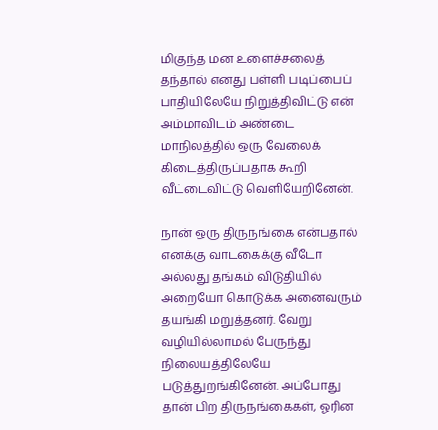மிகுந்த மன உளைச்சலைத் தந்தால் எனது பள்ளி படிப்பைப் பாதியிலேயே நிறுத்திவிட்டு என் அம்மாவிடம் அண்டை மாநிலத்தில் ஒரு வேலைக் கிடைத்திருப்பதாக கூறி வீட்டைவிட்டு வெளியேறினேன்.

நான் ஒரு திருநங்கை என்பதால் எனக்கு வாடகைக்கு வீடோ அல்லது தங்கம் விடுதியில் அறையோ கொடுக்க அனைவரும் தயங்கி மறுத்தனர். வேறு வழியில்லாமல் பேருந்து நிலையத்திலேயே படுத்துறங்கினேன். அப்போது தான் பிற திருநங்கைகள், ஓரின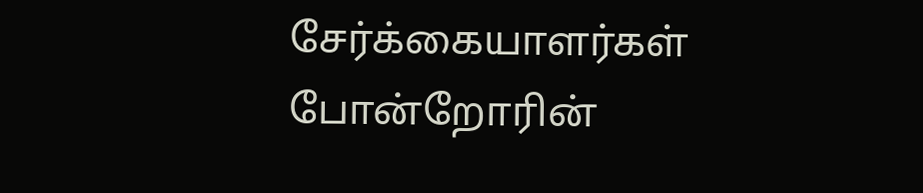சேர்க்கையாளர்கள் போன்றோரின்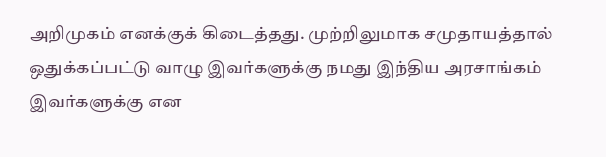அறிமுகம் எனக்குக் கிடைத்தது. முற்றிலுமாக சமுதாயத்தால் ஒதுக்கப்பட்டு வாழு இவர்களுக்கு நமது இந்திய அரசாங்கம் இவர்களுக்கு என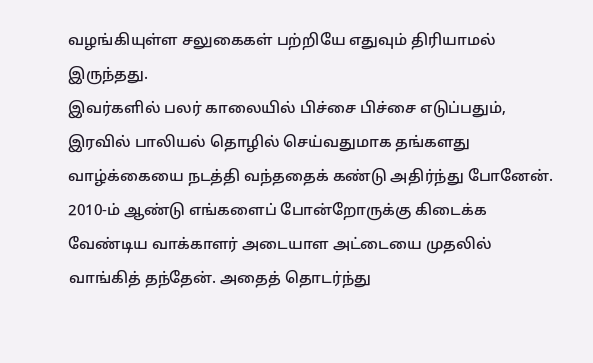வழங்கியுள்ள சலுகைகள் பற்றியே எதுவும் திரியாமல் இருந்தது.
இவர்களில் பலர் காலையில் பிச்சை பிச்சை எடுப்பதும், இரவில் பாலியல் தொழில் செய்வதுமாக தங்களது வாழ்க்கையை நடத்தி வந்ததைக் கண்டு அதிர்ந்து போனேன். 2010-ம் ஆண்டு எங்களைப் போன்றோருக்கு கிடைக்க வேண்டிய வாக்காளர் அடையாள அட்டையை முதலில் வாங்கித் தந்தேன். அதைத் தொடர்ந்து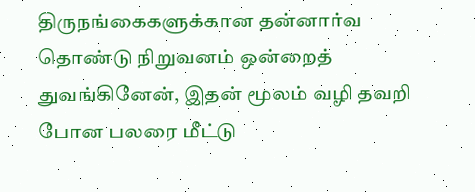திருநங்கைகளுக்கான தன்னார்வ தொண்டு நிறுவனம் ஒன்றைத் துவங்கினேன், இதன் மூலம் வழி தவறி போன பலரை மீட்டு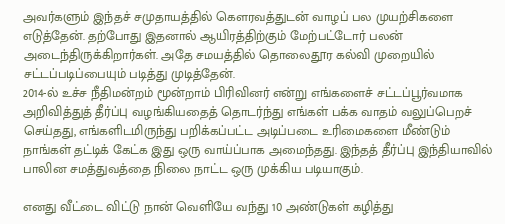அவர்களும் இந்தச் சமுதாயத்தில் கௌரவத்துடன் வாழப் பல முயற்சிகளை எடுத்தேன். தற்போது இதனால் ஆயிரத்திற்கும் மேற்பட்டோர் பலன் அடைந்திருக்கிறார்கள். அதே சமயத்தில் தொலைதூர கல்வி முறையில் சட்டப்படிப்பையும் படித்து முடித்தேன்.
2014-ல் உச்ச நீதிமன்றம் மூன்றாம் பிரிவினர் என்று எங்களைச் சட்டப்பூர்வமாக அறிவித்துத் தீர்ப்பு வழங்கியதைத் தொடர்ந்து எங்கள் பக்க வாதம் வலுப்பெறச் செய்தது, எங்களிடமிருந்து பறிக்கப்பட்ட அடிப்படை உரிமைகளை மீண்டும் நாங்கள் தட்டிக் கேட்க இது ஒரு வாய்ப்பாக அமைந்தது. இந்தத் தீர்ப்பு இந்தியாவில் பாலின சமத்துவத்தை நிலை நாட்ட ஒரு முக்கிய படியாகும்.

எனது வீட்டை விட்டு நான் வெளியே வந்து 10 அண்டுகள் கழித்து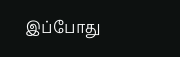இப்போது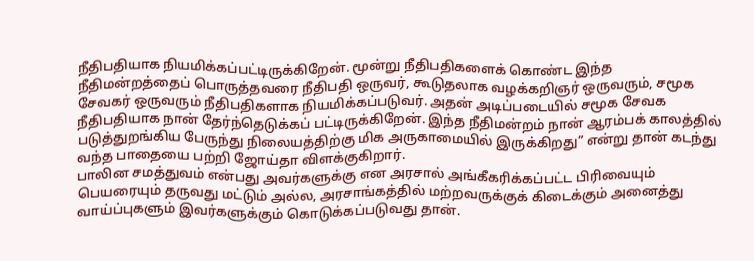நீதிபதியாக நியமிக்கப்பட்டிருக்கிறேன். மூன்று நீதிபதிகளைக் கொண்ட இந்த நீதிமன்றத்தைப் பொருத்தவரை நீதிபதி ஒருவர், கூடுதலாக வழக்கறிஞர் ஒருவரும், சமூக சேவகர் ஒருவரும் நீதிபதிகளாக நியமிக்கப்படுவர். அதன் அடிப்படையில் சமூக சேவக நீதிபதியாக நான் தேர்ந்தெடுக்கப் பட்டிருக்கிறேன். இந்த நீதிமன்றம் நான் ஆரம்பக் காலத்தில் படுத்துறங்கிய பேருந்து நிலையத்திற்கு மிக அருகாமையில் இருக்கிறது” என்று தான் கடந்து வந்த பாதையை பற்றி ஜோய்தா விளக்குகிறார்.
பாலின சமத்துவம் என்பது அவர்களுக்கு என அரசால் அங்கீகரிக்கப்பட்ட பிரிவையும் பெயரையும் தருவது மட்டும் அல்ல, அரசாங்கத்தில் மற்றவருக்குக் கிடைக்கும் அனைத்து வாய்ப்புகளும் இவர்களுக்கும் கொடுக்கப்படுவது தான்.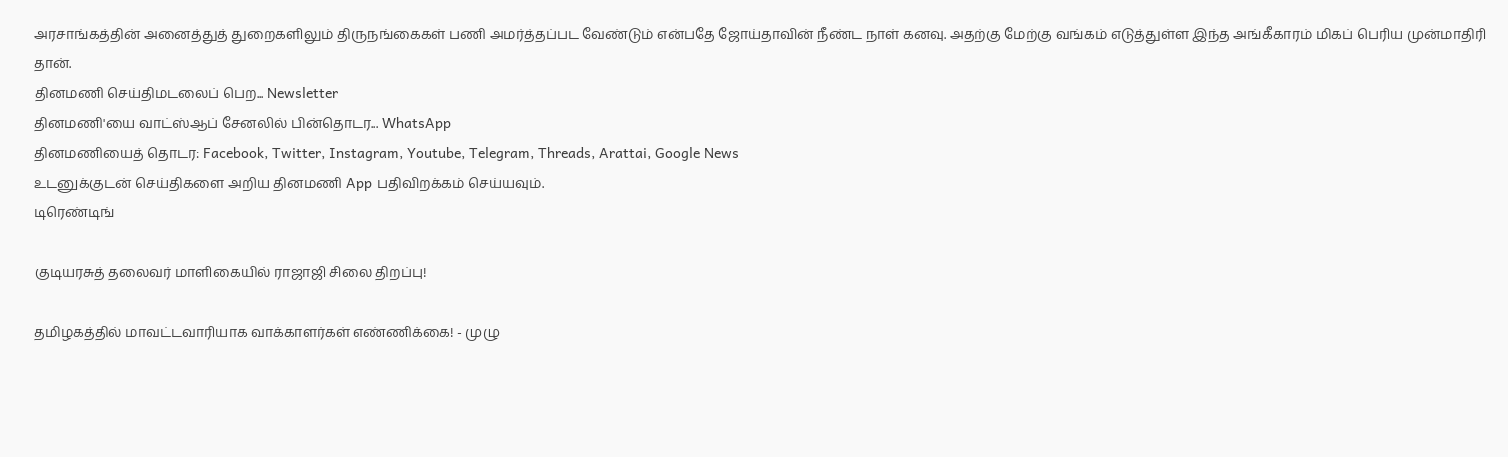அரசாங்கத்தின் அனைத்துத் துறைகளிலும் திருநங்கைகள் பணி அமர்த்தப்பட வேண்டும் என்பதே ஜோய்தாவின் நீண்ட நாள் கனவு. அதற்கு மேற்கு வங்கம் எடுத்துள்ள இந்த அங்கீகாரம் மிகப் பெரிய முன்மாதிரி தான்.
தினமணி செய்திமடலைப் பெற... Newsletter
தினமணி'யை வாட்ஸ்ஆப் சேனலில் பின்தொடர... WhatsApp
தினமணியைத் தொடர: Facebook, Twitter, Instagram, Youtube, Telegram, Threads, Arattai, Google News
உடனுக்குடன் செய்திகளை அறிய தினமணி App பதிவிறக்கம் செய்யவும்.
டிரெண்டிங்

குடியரசுத் தலைவர் மாளிகையில் ராஜாஜி சிலை திறப்பு!

தமிழகத்தில் மாவட்டவாரியாக வாக்காளர்கள் எண்ணிக்கை! - முழு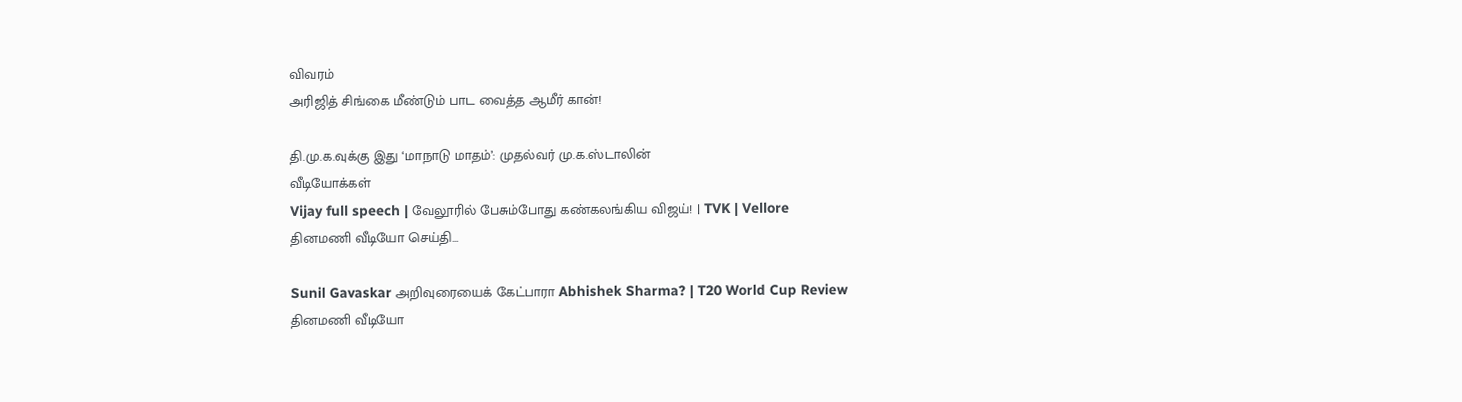விவரம்
அரிஜித் சிங்கை மீண்டும் பாட வைத்த ஆமீர் கான்!

தி.மு.க.வுக்கு இது ‘மாநாடு மாதம்’: முதல்வர் மு.க.ஸ்டாலின்
வீடியோக்கள்
Vijay full speech | வேலூரில் பேசும்போது கண்கலங்கிய விஜய்! | TVK | Vellore
தினமணி வீடியோ செய்தி...

Sunil Gavaskar அறிவுரையைக் கேட்பாரா Abhishek Sharma? | T20 World Cup Review
தினமணி வீடியோ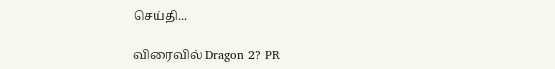செய்தி...

விரைவில் Dragon 2? PR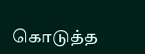கொடுத்த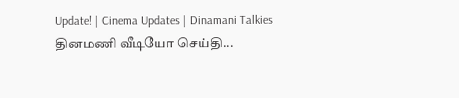Update! | Cinema Updates | Dinamani Talkies
தினமணி வீடியோ செய்தி...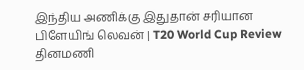இந்திய அணிக்கு இதுதான் சரியான பிளேயிங் லெவன் | T20 World Cup Review
தினமணி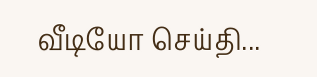வீடியோ செய்தி...